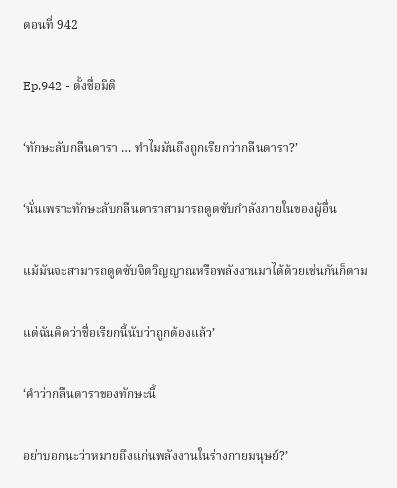ตอนที่ 942

Ep.942 - ตั้งชื่อมิติ

‘ทักษะลับกลืนดารา … ทำไมมันถึงถูกเรียกว่ากลืนดารา?’

‘นั่นเพราะทักษะลับกลืนดาราสามารถดูดซับกำลังภายในของผู้อื่น

แม้มันจะสามารถดูดซับจิตวิญญาณหรือพลังงานมาได้ด้วยเช่นกันก็ตาม

แต่ฉันคิดว่าชื่อเรียกนี้นับว่าถูกต้องแล้ว’

‘คำว่ากลืนดาราของทักษะนี้

อย่าบอกนะว่าหมายถึงแก่นพลังงานในร่างกายมนุษย์?’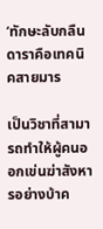‘ทักษะลับกลืนดาราคือเทคนิคสายมาร

เป็นวิชาที่สามารถทำให้ผู้คนออกเข่นฆ่าสังหารอย่างบ้าค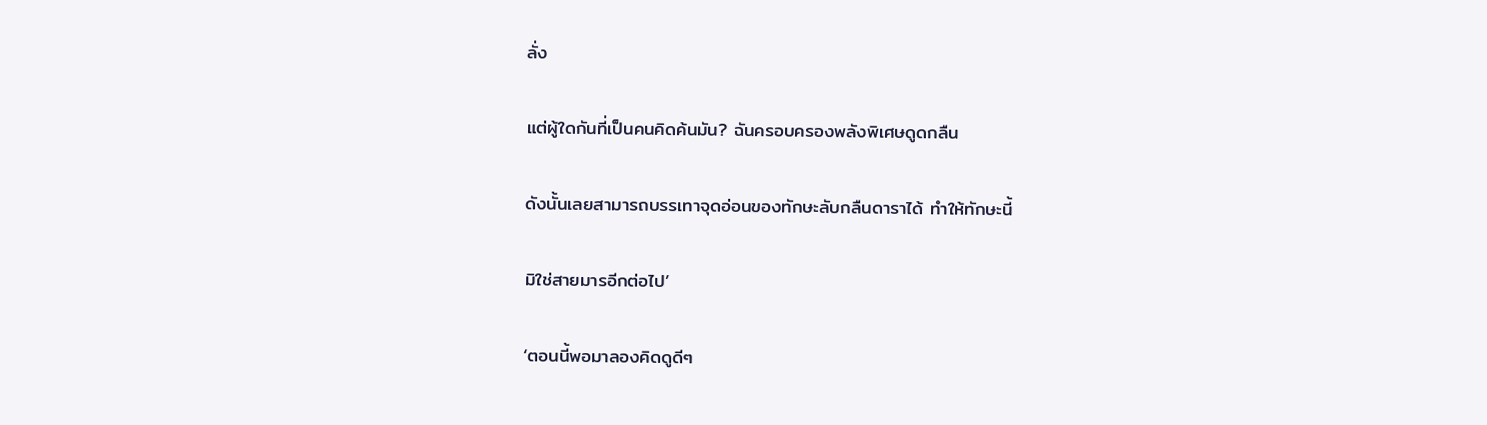ลั่ง

แต่ผู้ใดกันที่เป็นคนคิดค้นมัน? ฉันครอบครองพลังพิเศษดูดกลืน

ดังนั้นเลยสามารถบรรเทาจุดอ่อนของทักษะลับกลืนดาราได้ ทำให้ทักษะนี้

มิใช่สายมารอีกต่อไป’

‘ตอนนี้พอมาลองคิดดูดีๆ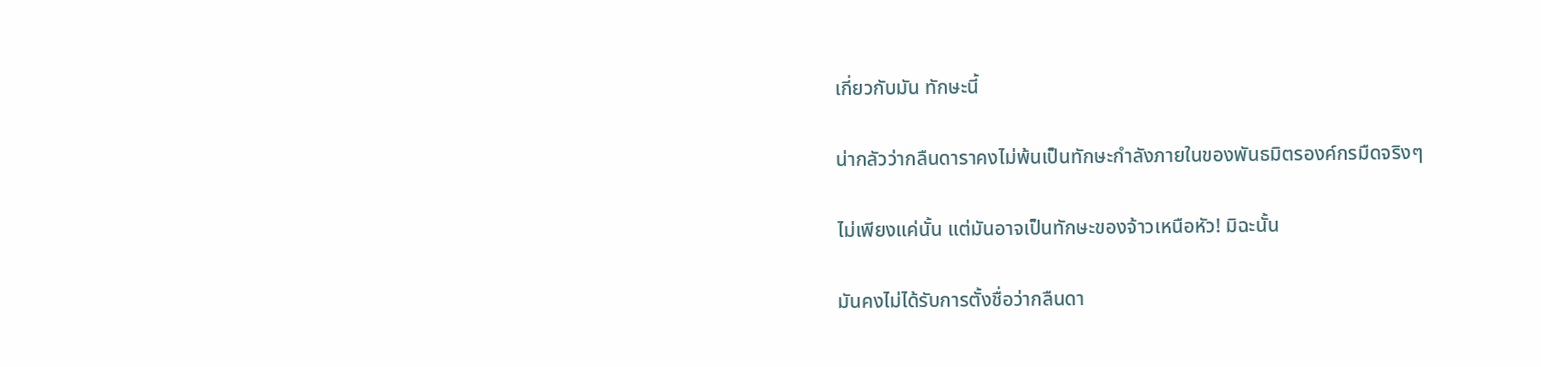เกี่ยวกับมัน ทักษะนี้

น่ากลัวว่ากลืนดาราคงไม่พ้นเป็นทักษะกำลังภายในของพันธมิตรองค์กรมืดจริงๆ

ไม่เพียงแค่นั้น แต่มันอาจเป็นทักษะของจ้าวเหนือหัว! มิฉะนั้น

มันคงไม่ได้รับการตั้งชื่อว่ากลืนดา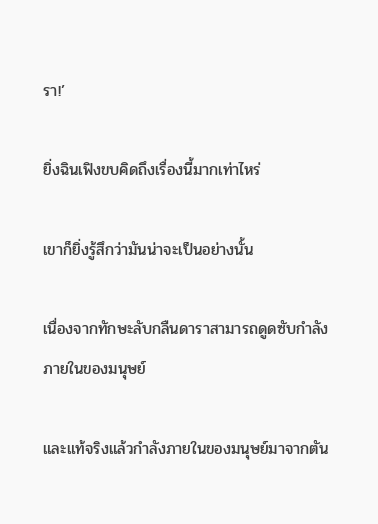รา!’

ยิ่งฉินเฟิงขบคิดถึงเรื่องนี้มากเท่าไหร่

เขาก็ยิ่งรู้สึกว่ามันน่าจะเป็นอย่างนั้น

เนื่องจากทักษะลับกลืนดาราสามารถดูดซับกำลังภายในของมนุษย์

และแท้จริงแล้วกำลังภายในของมนุษย์มาจากตัน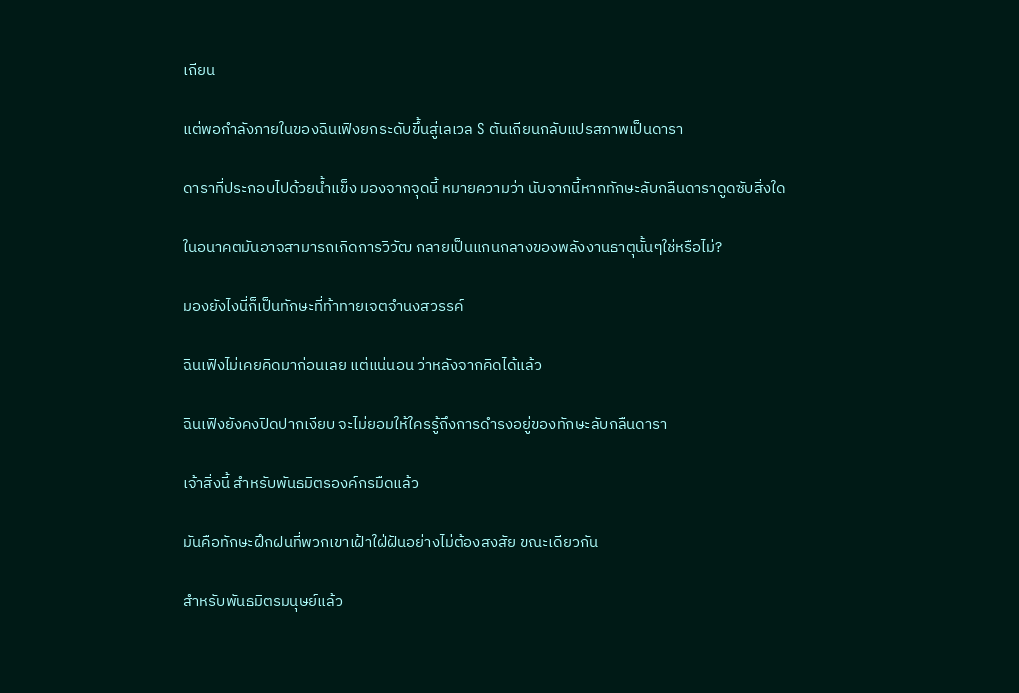เถียน

แต่พอกำลังภายในของฉินเฟิงยกระดับขึ้นสู่เลเวล S ตันเถียนกลับแปรสภาพเป็นดารา

ดาราที่ประกอบไปด้วยน้ำแข็ง มองจากจุดนี้ หมายความว่า นับจากนี้หากทักษะลับกลืนดาราดูดซับสิ่งใด

ในอนาคตมันอาจสามารถเกิดการวิวัฒ กลายเป็นแกนกลางของพลังงานธาตุนั้นๆใช่หรือไม่?

มองยังไงนี่ก็เป็นทักษะที่ท้าทายเจตจำนงสวรรค์

ฉินเฟิงไม่เคยคิดมาก่อนเลย แต่แน่นอน ว่าหลังจากคิดได้แล้ว

ฉินเฟิงยังคงปิดปากเงียบ จะไม่ยอมให้ใครรู้ถึงการดำรงอยู่ของทักษะลับกลืนดารา

เจ้าสิ่งนี้ สำหรับพันธมิตรองค์กรมืดแล้ว

มันคือทักษะฝึกฝนที่พวกเขาเฝ้าใฝ่ฝันอย่างไม่ต้องสงสัย ขณะเดียวกัน

สำหรับพันธมิตรมนุษย์แล้ว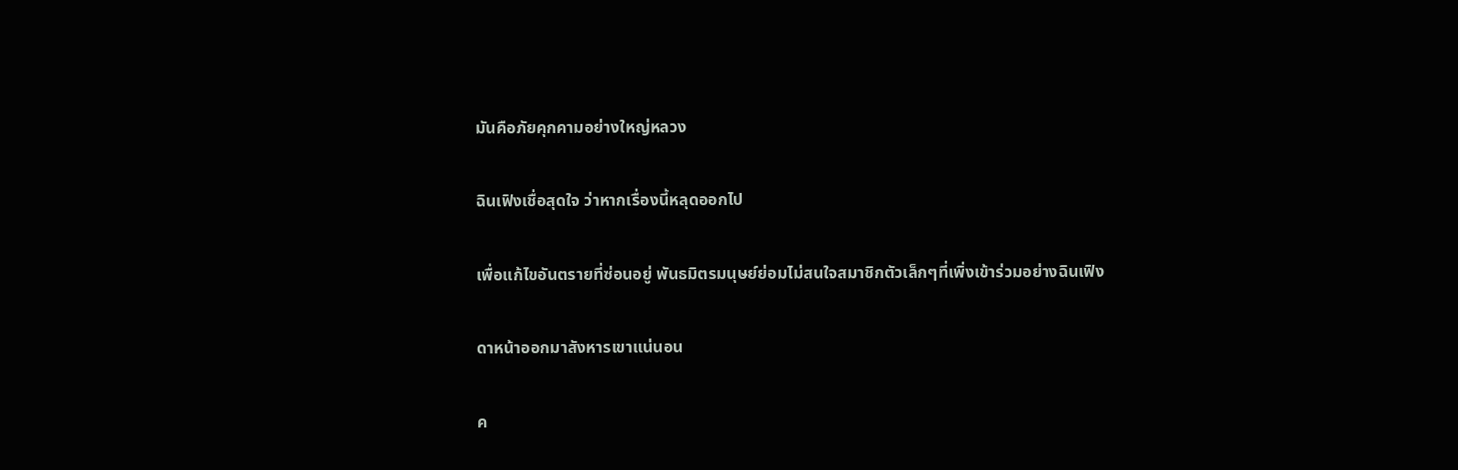มันคือภัยคุกคามอย่างใหญ่หลวง

ฉินเฟิงเชื่อสุดใจ ว่าหากเรื่องนี้หลุดออกไป

เพื่อแก้ไขอันตรายที่ซ่อนอยู่ พันธมิตรมนุษย์ย่อมไม่สนใจสมาชิกตัวเล็กๆที่เพิ่งเข้าร่วมอย่างฉินเฟิง

ดาหน้าออกมาสังหารเขาแน่นอน

ค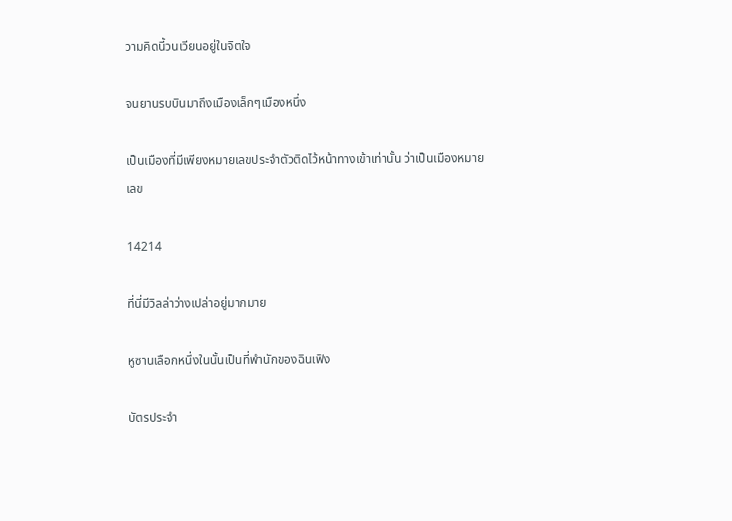วามคิดนี้วนเวียนอยู่ในจิตใจ

จนยานรบบินมาถึงเมืองเล็กๆเมืองหนึ่ง

เป็นเมืองที่มีเพียงหมายเลขประจำตัวติดไว้หน้าทางเข้าเท่านั้น ว่าเป็นเมืองหมายเลข

14214

ที่นี่มีวิลล่าว่างเปล่าอยู่มากมาย

หูซานเลือกหนึ่งในนั้นเป็นที่พำนักของฉินเฟิง

บัตรประจำ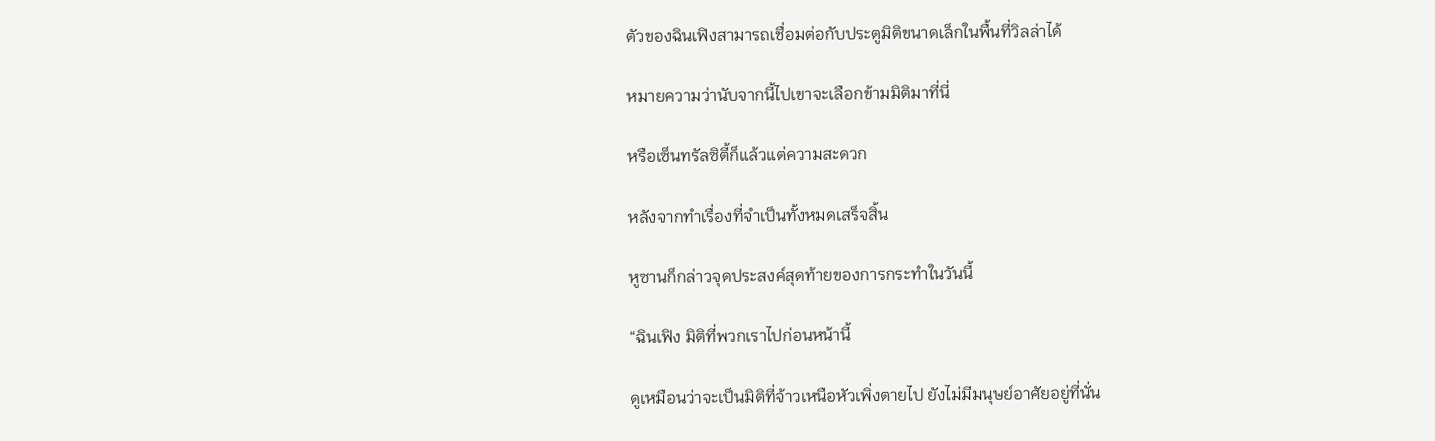ตัวของฉินเฟิงสามารถเชื่อมต่อกับประตูมิติขนาดเล็กในพื้นที่วิลล่าได้

หมายความว่านับจากนี้ไปเขาจะเลือกข้ามมิติมาที่นี่

หรือเซ็นทรัลซิตี้ก็แล้วแต่ความสะดวก

หลังจากทำเรื่องที่จำเป็นทั้งหมดเสร็จสิ้น

หูซานก็กล่าวจุดประสงค์สุดท้ายของการกระทำในวันนี้

“ฉินเฟิง มิติที่พวกเราไปก่อนหน้านี้

ดูเหมือนว่าจะเป็นมิติที่จ้าวเหนือหัวเพิ่งตายไป ยังไม่มีมนุษย์อาศัยอยู่ที่นั่น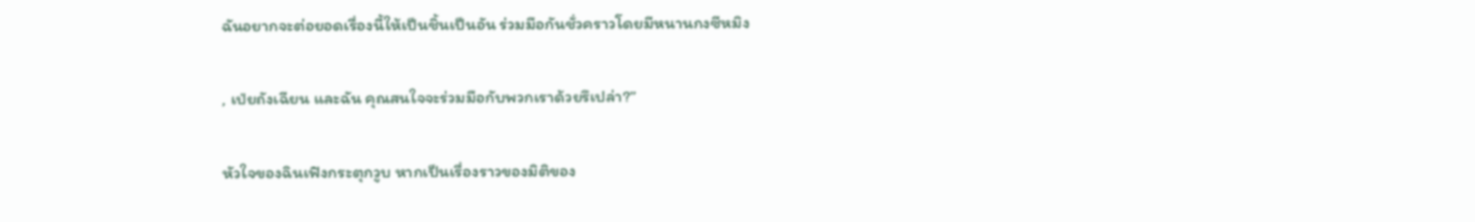ฉันอยากจะต่อยอดเรื่องนี้ให้เป็นชิ้นเป็นอัน ร่วมมือกันชั่วคราวโดยมีหนานกงซีหมิง

, เป่ยถังเฉียน และฉัน คุณสนใจจะร่วมมือกับพวกเราด้วยรึเปล่า?”

หัวใจของฉินเฟิงกระตุกวูบ หากเป็นเรื่องราวของมิติของ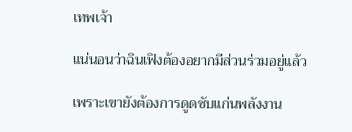เทพเจ้า

แน่นอนว่าฉินเฟิงต้องอยากมีส่วนร่วมอยู่แล้ว

เพราะเขายังต้องการดูดซับแก่นพลังงาน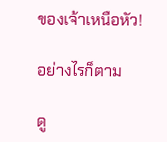ของเจ้าเหนือหัว!

อย่างไรก็ตาม

ดู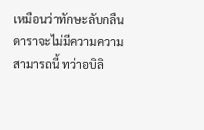เหมือนว่าทักษะลับกลืนดาราจะไม่มีความความสามารถนี้ ทว่าอบิลิ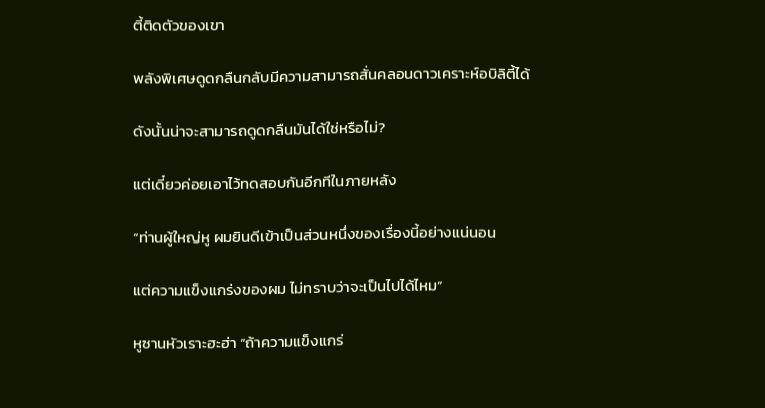ตี้ติดตัวของเขา

พลังพิเศษดูดกลืนกลับมีความสามารถสั่นคลอนดาวเคราะห์อบิลิตี้ได้

ดังนั้นน่าจะสามารถดูดกลืนมันได้ใช่หรือไม่?

แต่เดี๋ยวค่อยเอาไว้ทดสอบกันอีกทีในภายหลัง

“ท่านผู้ใหญ่หู ผมยินดีเข้าเป็นส่วนหนึ่งของเรื่องนี้อย่างแน่นอน

แต่ความแข็งแกร่งของผม ไม่ทราบว่าจะเป็นไปได้ไหม”

หูซานหัวเราะฮะฮ่า “ถ้าความแข็งแกร่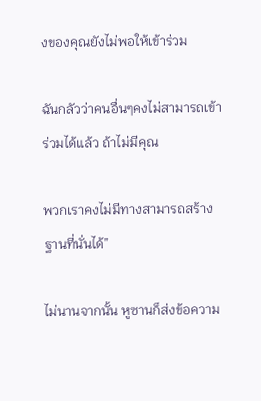งของคุณยังไม่พอให้เข้าร่วม

ฉันกลัวว่าคนอื่นๆคงไม่สามารถเข้าร่วมได้แล้ว ถ้าไม่มีคุณ

พวกเราคงไม่มีทางสามารถสร้างฐานที่นั่นได้”

ไม่นานจากนั้น หูซานก็ส่งข้อความ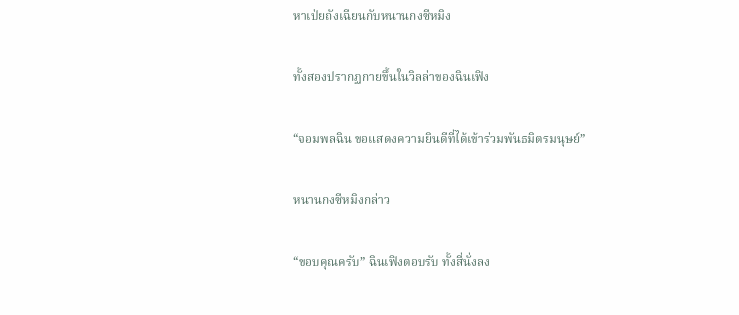หาเป่ยถังเฉียนกับหนานกงซีหมิง

ทั้งสองปรากฏกายขึ้นในวิลล่าของฉินเฟิง

“จอมพลฉิน ขอแสดงความยินดีที่ได้เข้าร่วมพันธมิตรมนุษย์”

หนานกงซีหมิงกล่าว

“ขอบคุณครับ” ฉินเฟิงตอบรับ ทั้งสี่นั่งลง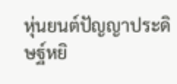หุ่นยนต์ปัญญาประดิษฐ์หยิ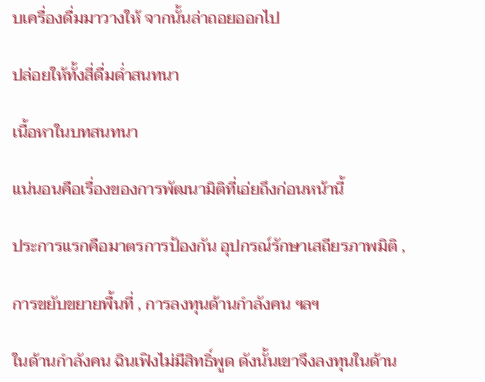บเครื่องดื่มมาวางให้ จากนั้นล่าถอยออกไป

ปล่อยให้ทั้งสี่ดื่มด่ำสนทนา

เนื้อหาในบทสนทนา

แน่นอนคือเรื่องของการพัฒนามิติที่เอ่ยถึงก่อนหน้านี้

ประการแรกคือมาตรการป้องกัน อุปกรณ์รักษาเสถียรภาพมิติ ,

การขยับขยายพื้นที่ , การลงทุนด้านกำลังคน ฯลฯ

ในด้านกำลังคน ฉินเฟิงไม่มีสิทธิ์พูด ดังนั้นเขาจึงลงทุนในด้าน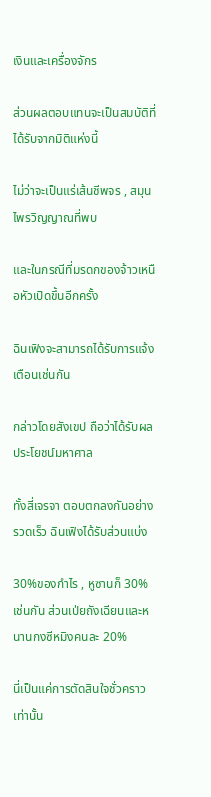เงินและเครื่องจักร

ส่วนผลตอบแทนจะเป็นสมบัติที่ได้รับจากมิติแห่งนี้

ไม่ว่าจะเป็นแร่เส้นชีพจร , สมุนไพรวิญญาณที่พบ

และในกรณีที่มรดกของจ้าวเหนือหัวเปิดขึ้นอีกครั้ง

ฉินเฟิงจะสามารถได้รับการแจ้งเตือนเช่นกัน

กล่าวโดยสังเขป ถือว่าได้รับผลประโยชน์มหาศาล

ทั้งสี่เจรจา ตอบตกลงกันอย่างรวดเร็ว ฉินเฟิงได้รับส่วนแบ่ง

30%ของกำไร , หูซานก็ 30% เช่นกัน ส่วนเป่ยถังเฉียนและหนานกงซีหมิงคนละ 20%

นี่เป็นแค่การตัดสินใจชั่วคราวเท่านั้น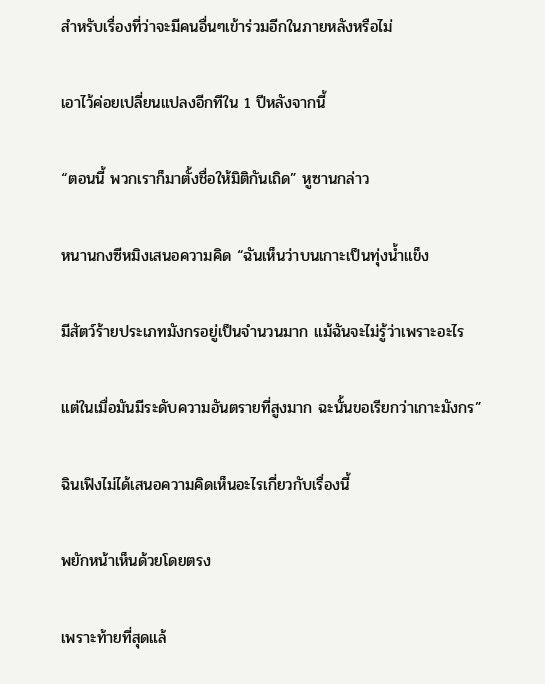สำหรับเรื่องที่ว่าจะมีคนอื่นๆเข้าร่วมอีกในภายหลังหรือไม่

เอาไว้ค่อยเปลี่ยนแปลงอีกทีใน 1 ปีหลังจากนี้

“ตอนนี้ พวกเราก็มาตั้งชื่อให้มิติกันเถิด” หูซานกล่าว

หนานกงซีหมิงเสนอความคิด “ฉันเห็นว่าบนเกาะเป็นทุ่งน้ำแข็ง

มีสัตว์ร้ายประเภทมังกรอยู่เป็นจำนวนมาก แม้ฉันจะไม่รู้ว่าเพราะอะไร

แต่ในเมื่อมันมีระดับความอันตรายที่สูงมาก ฉะนั้นขอเรียกว่าเกาะมังกร”

ฉินเฟิงไม่ได้เสนอความคิดเห็นอะไรเกี่ยวกับเรื่องนี้

พยักหน้าเห็นด้วยโดยตรง

เพราะท้ายที่สุดแล้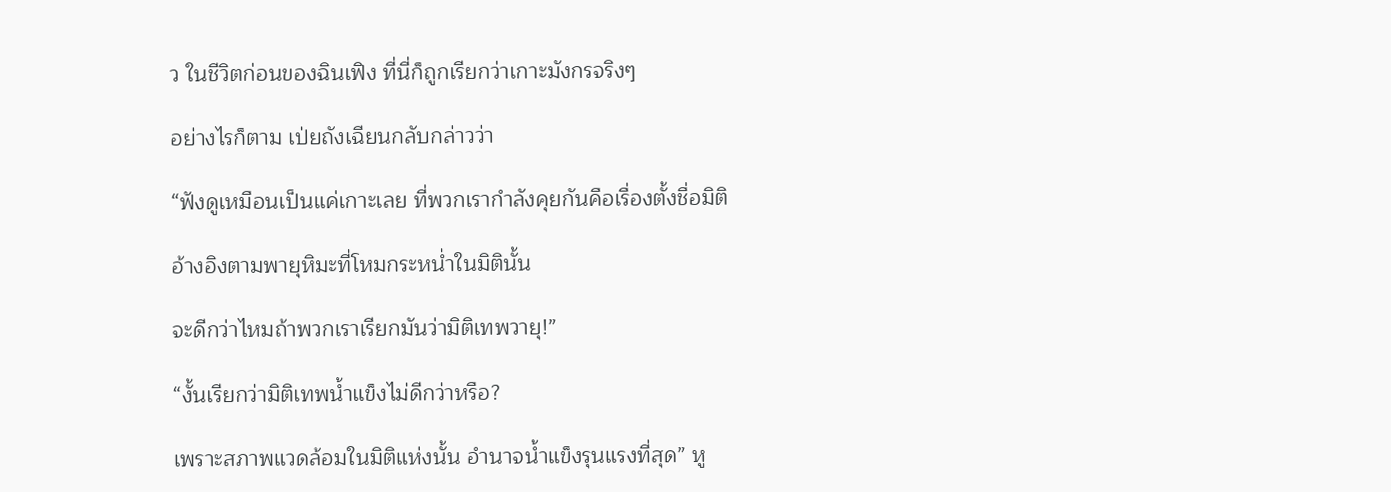ว ในชีวิตก่อนของฉินเฟิง ที่นี่ก็ถูกเรียกว่าเกาะมังกรจริงๆ

อย่างไรก็ตาม เป่ยถังเฉียนกลับกล่าวว่า

“ฟังดูเหมือนเป็นแค่เกาะเลย ที่พวกเรากำลังคุยกันคือเรื่องตั้งชื่อมิติ

อ้างอิงตามพายุหิมะที่โหมกระหน่ำในมิตินั้น

จะดีกว่าไหมถ้าพวกเราเรียกมันว่ามิติเทพวายุ!”

“งั้นเรียกว่ามิติเทพน้ำแข็งไม่ดีกว่าหรือ?

เพราะสภาพแวดล้อมในมิติแห่งนั้น อำนาจน้ำแข็งรุนแรงที่สุด” หู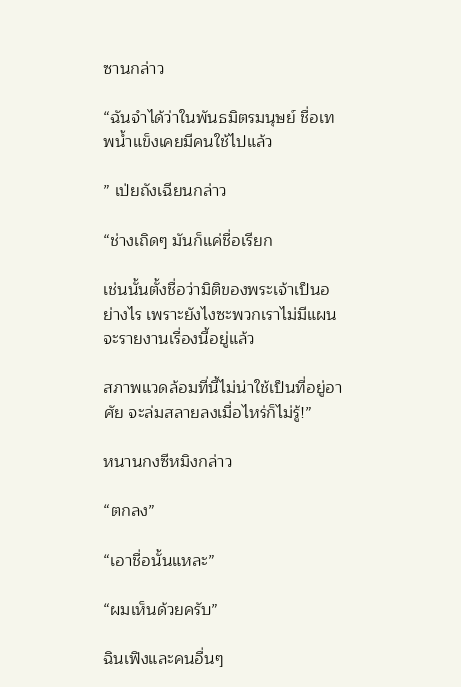ซานกล่าว

“ฉันจำได้ว่าในพันธมิตรมนุษย์ ชื่อเทพน้ำแข็งเคยมีคนใช้ไปแล้ว

” เป่ยถังเฉียนกล่าว

“ช่างเถิดๆ มันก็แค่ชื่อเรียก

เช่นนั้นตั้งชื่อว่ามิติของพระเจ้าเป็นอย่างไร เพราะยังไงซะพวกเราไม่มีแผนจะรายงานเรื่องนี้อยู่แล้ว

สภาพแวดล้อมที่นี้ไม่น่าใช้เป็นที่อยู่อาศัย จะล่มสลายลงเมื่อไหร่ก็ไม่รู้!”

หนานกงซีหมิงกล่าว

“ตกลง”

“เอาชื่อนั้นแหละ”

“ผมเห็นด้วยครับ”

ฉินเฟิงและคนอื่นๆ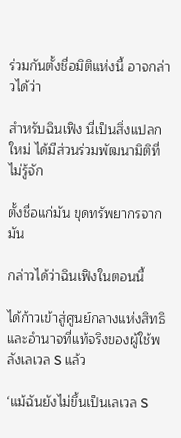ร่วมกันตั้งชื่อมิติแห่งนี้ อาจกล่าวได้ว่า

สำหรับฉินเฟิง นี่เป็นสิ่งแปลกใหม่ ได้มีส่วนร่วมพัฒนามิติที่ไม่รู้จัก

ตั้งชื่อแก่มัน ขุดทรัพยากรจากมัน

กล่าวได้ว่าฉินเฟิงในตอนนี้

ได้ก้าวเข้าสู่ศูนย์กลางแห่งสิทธิและอำนาจที่แท้จริงของผู้ใช้พลังเลเวล S แล้ว

‘แม้ฉันยังไม่ขึ้นเป็นเลเวล S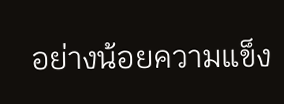อย่างน้อยความแข็ง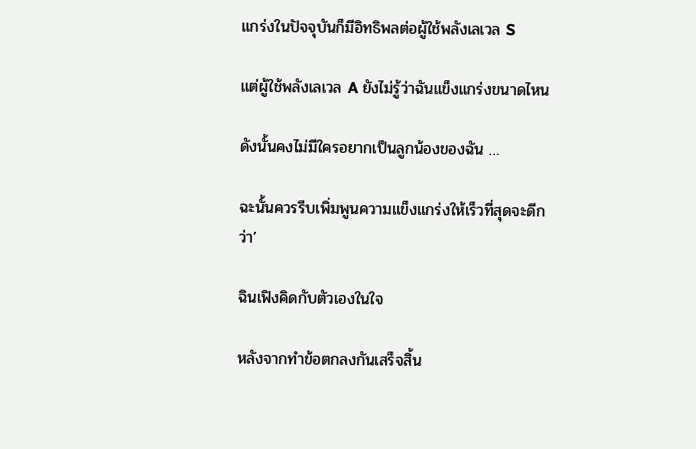แกร่งในปัจจุบันก็มีอิทธิพลต่อผู้ใช้พลังเลเวล S

แต่ผู้ใช้พลังเลเวล A ยังไม่รู้ว่าฉันแข็งแกร่งขนาดไหน

ดังนั้นคงไม่มีใครอยากเป็นลูกน้องของฉัน …

ฉะนั้นควรรีบเพิ่มพูนความแข็งแกร่งให้เร็วที่สุดจะดีกว่า’

ฉินเฟิงคิดกับตัวเองในใจ

หลังจากทำข้อตกลงกันเสร็จสิ้น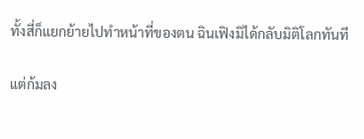ทั้งสี่ก็แยกย้ายไปทำหน้าที่ของตน ฉินเฟิงมิได้กลับมิติโลกทันที

แต่ก้มลง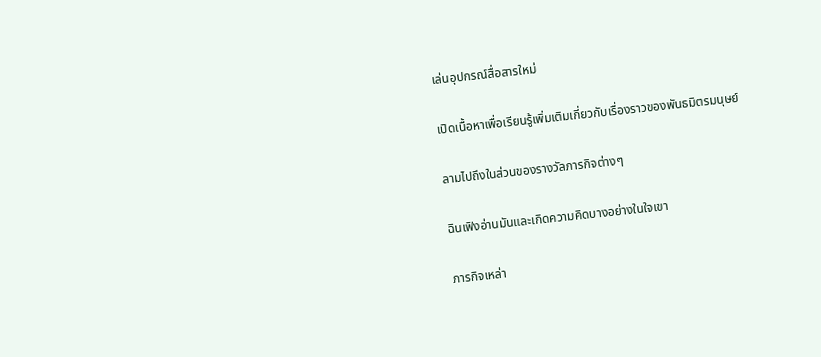เล่นอุปกรณ์สื่อสารใหม่

เปิดเนื้อหาเพื่อเรียนรู้เพิ่มเติมเกี่ยวกับเรื่องราวของพันธมิตรมนุษย์

ลามไปถึงในส่วนของรางวัลภารกิจต่างๆ

ฉินเฟิงอ่านมันและเกิดความคิดบางอย่างในใจเขา

ภารกิจเหล่า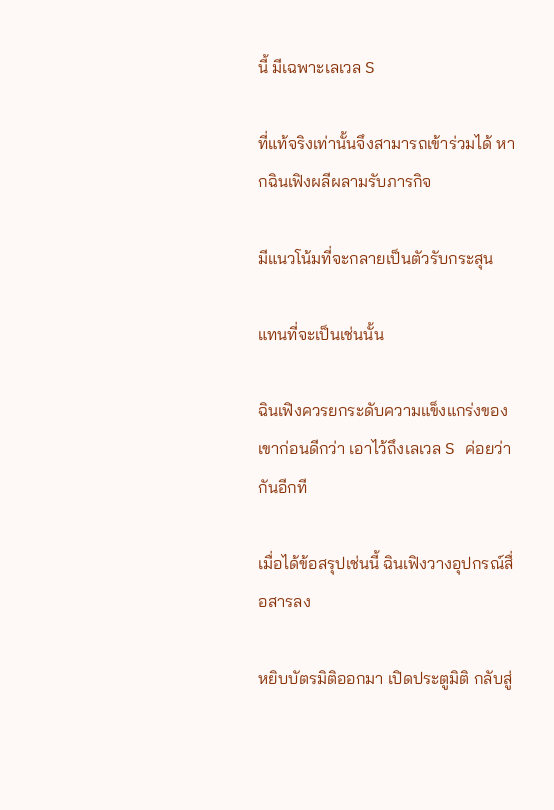นี้ มีเฉพาะเลเวล S

ที่แท้จริงเท่านั้นจึงสามารถเข้าร่วมได้ หากฉินเฟิงผลีผลามรับภารกิจ

มีแนวโน้มที่จะกลายเป็นตัวรับกระสุน

แทนที่จะเป็นเช่นนั้น

ฉินเฟิงควรยกระดับความแข็งแกร่งของเขาก่อนดีกว่า เอาไว้ถึงเลเวล S ค่อยว่ากันอีกที

เมื่อได้ข้อสรุปเช่นนี้ ฉินเฟิงวางอุปกรณ์สื่อสารลง

หยิบบัตรมิติออกมา เปิดประตูมิติ กลับสู่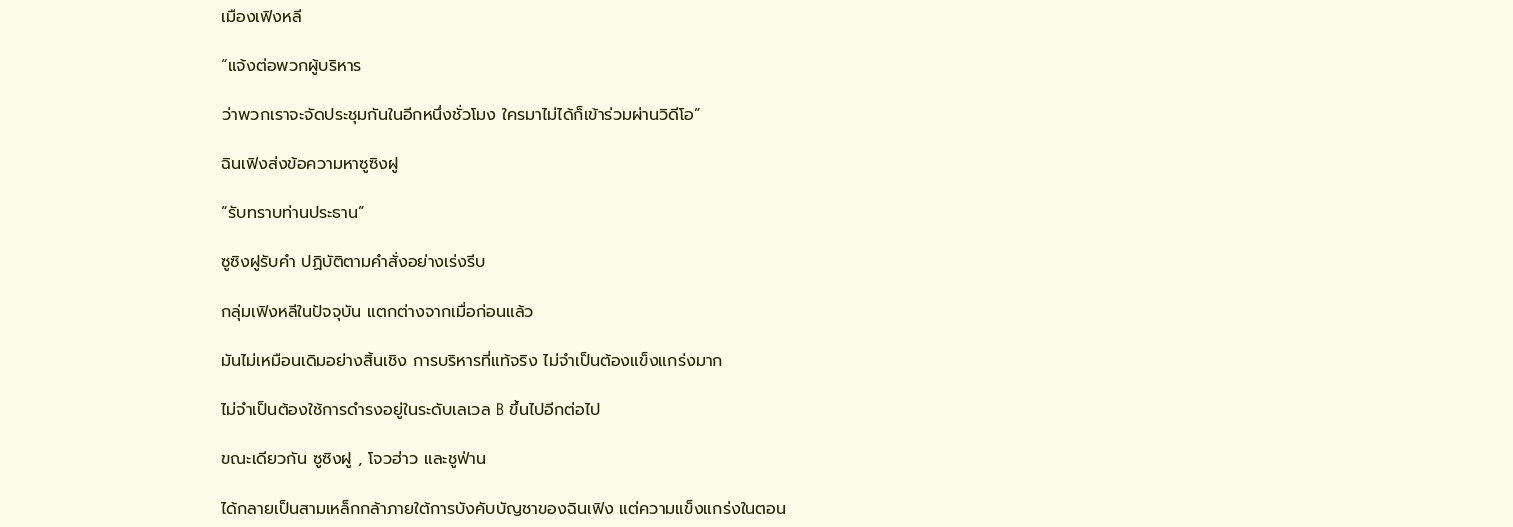เมืองเฟิงหลี

“แจ้งต่อพวกผู้บริหาร

ว่าพวกเราจะจัดประชุมกันในอีกหนึ่งชั่วโมง ใครมาไม่ได้ก็เข้าร่วมผ่านวิดีโอ”

ฉินเฟิงส่งข้อความหาซูซิงฝู

“รับทราบท่านประธาน”

ซูซิงฝูรับคำ ปฏิบัติตามคำสั่งอย่างเร่งรีบ

กลุ่มเฟิงหลีในปัจจุบัน แตกต่างจากเมื่อก่อนแล้ว

มันไม่เหมือนเดิมอย่างสิ้นเชิง การบริหารที่แท้จริง ไม่จำเป็นต้องแข็งแกร่งมาก

ไม่จำเป็นต้องใช้การดำรงอยู่ในระดับเลเวล B ขึ้นไปอีกต่อไป

ขณะเดียวกัน ซูซิงฝู , โจวฮ่าว และชูฟ่าน

ได้กลายเป็นสามเหล็กกล้าภายใต้การบังคับบัญชาของฉินเฟิง แต่ความแข็งแกร่งในตอน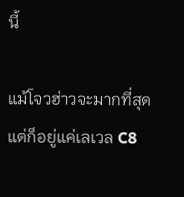นี้

แม้โจวฮ่าวจะมากที่สุด แต่ก็อยู่แค่เลเวล C8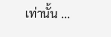เท่านั้น ...